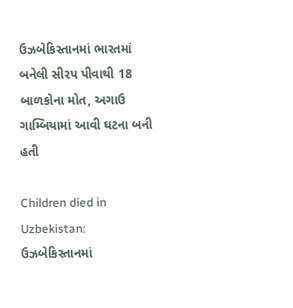ઉઝબેકિસ્તાનમાં ભારતમાં બનેલી સીરપ પીવાથી 18 બાળકોના મોત, અગાઉ ગામ્બિયામાં આવી ઘટના બની હતી

Children died in Uzbekistan: ઉઝબેકિસ્તાનમાં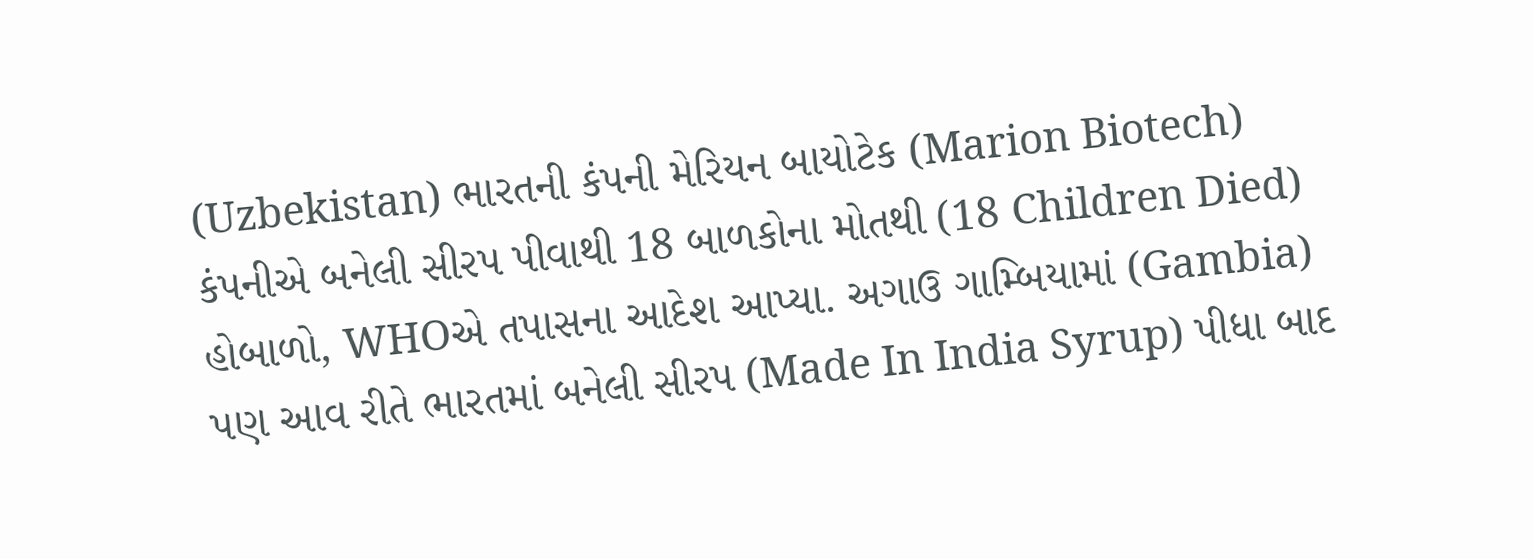(Uzbekistan) ભારતની કંપની મેરિયન બાયોટેક (Marion Biotech) કંપનીએ બનેલી સીરપ પીવાથી 18 બાળકોના મોતથી (18 Children Died) હોબાળો, WHOએ તપાસના આદેશ આપ્યા. અગાઉ ગામ્બિયામાં (Gambia) પણ આવ રીતે ભારતમાં બનેલી સીરપ (Made In India Syrup) પીધા બાદ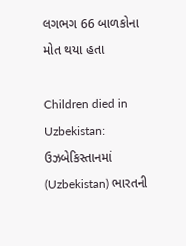લગભગ 66 બાળકોના મોત થયા હતા

Children died in Uzbekistan: ઉઝબેકિસ્તાનમાં (Uzbekistan) ભારતની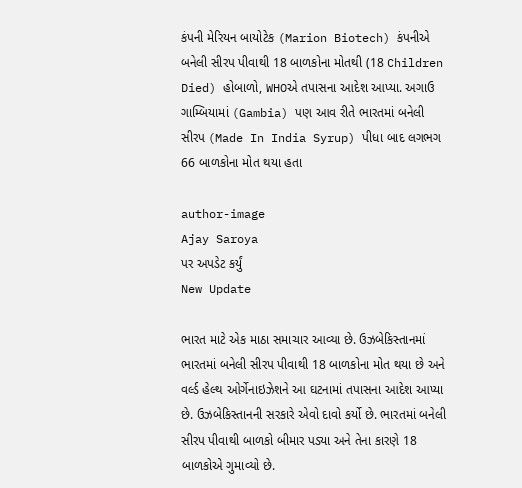કંપની મેરિયન બાયોટેક (Marion Biotech) કંપનીએ બનેલી સીરપ પીવાથી 18 બાળકોના મોતથી (18 Children Died) હોબાળો, WHOએ તપાસના આદેશ આપ્યા. અગાઉ ગામ્બિયામાં (Gambia) પણ આવ રીતે ભારતમાં બનેલી સીરપ (Made In India Syrup) પીધા બાદ લગભગ 66 બાળકોના મોત થયા હતા

author-image
Ajay Saroya
પર અપડેટ કર્યું
New Update

ભારત માટે એક માઠા સમાચાર આવ્યા છે. ઉઝબેકિસ્તાનમાં ભારતમાં બનેલી સીરપ પીવાથી 18 બાળકોના મોત થયા છે અને વર્લ્ડ હેલ્થ ઓર્ગેનાઇઝેશને આ ઘટનામાં તપાસના આદેશ આપ્યા છે. ઉઝબેકિસ્તાનની સરકારે એવો દાવો કર્યો છે. ભારતમાં બનેલી સીરપ પીવાથી બાળકો બીમાર પડ્યા અને તેના કારણે 18 બાળકોએ ગુમાવ્યો છે.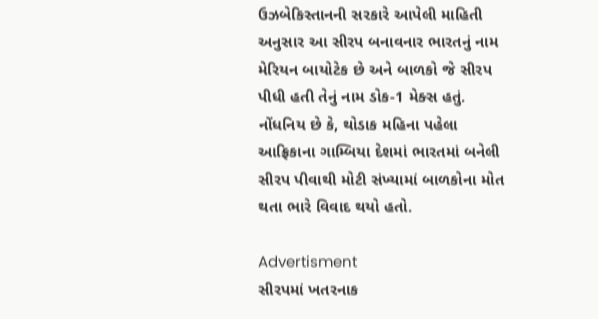ઉઝબેકિસ્તાનની સરકારે આપેલી માહિતી અનુસાર આ સીરપ બનાવનાર ભારતનું નામ મેરિયન બાયોટેક છે અને બાળકો જે સીરપ પીધી હતી તેનું નામ ડોક-1 મેક્સ હતું. નોંધનિય છે કે, થોડાક મહિના પહેલા આફ્રિકાના ગામ્બિયા દેશમાં ભારતમાં બનેલી સીરપ પીવાથી મોટી સંખ્યામાં બાળકોના મોત થતા ભારે વિવાદ થયો હતો.

Advertisment
સીરપમાં ખતરનાક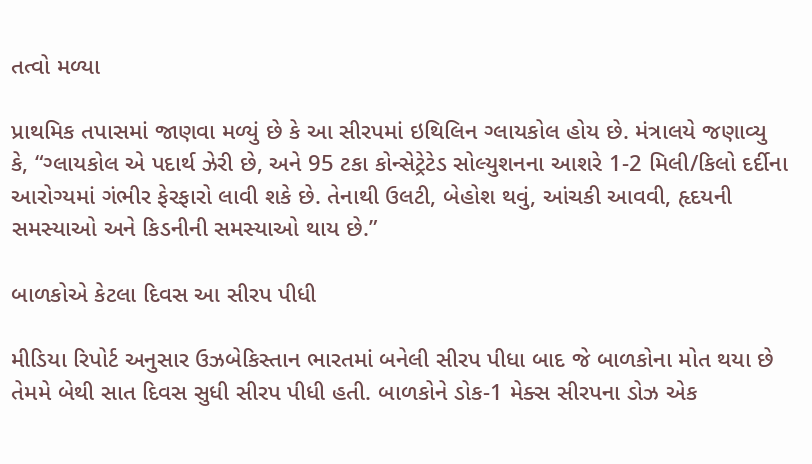તત્વો મળ્યા

પ્રાથમિક તપાસમાં જાણવા મળ્યું છે કે આ સીરપમાં ઇથિલિન ગ્લાયકોલ હોય છે. મંત્રાલયે જણાવ્યુ કે, “ગ્લાયકોલ એ પદાર્થ ઝેરી છે, અને 95 ટકા કોન્સેટ્રેટેડ સોલ્યુશનના આશરે 1-2 મિલી/કિલો દર્દીના આરોગ્યમાં ગંભીર ફેરફારો લાવી શકે છે. તેનાથી ઉલટી, બેહોશ થવું, આંચકી આવવી, હૃદયની સમસ્યાઓ અને કિડનીની સમસ્યાઓ થાય છે.”

બાળકોએ કેટલા દિવસ આ સીરપ પીધી

મીડિયા રિપોર્ટ અનુસાર ઉઝબેકિસ્તાન ભારતમાં બનેલી સીરપ પીધા બાદ જે બાળકોના મોત થયા છે તેમમે બેથી સાત દિવસ સુધી સીરપ પીધી હતી. બાળકોને ડોક-1 મેક્સ સીરપના ડોઝ એક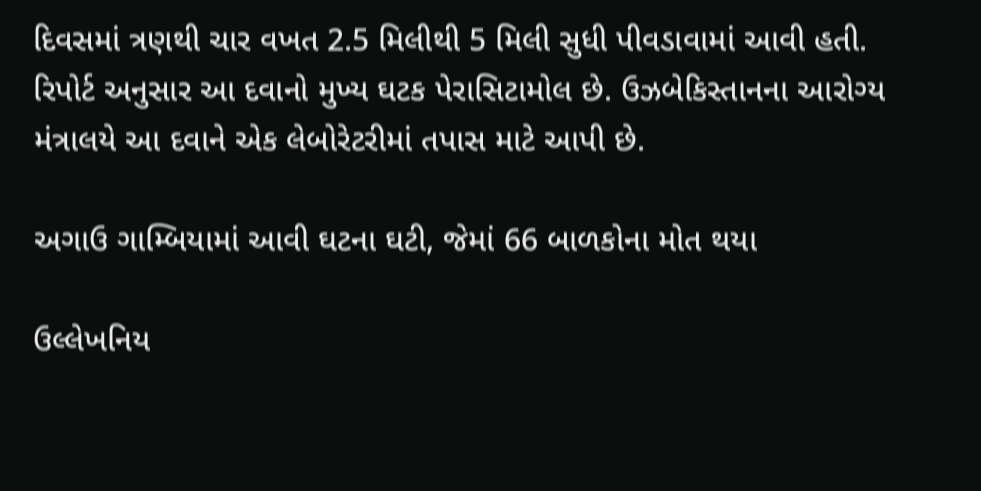દિવસમાં ત્રણથી ચાર વખત 2.5 મિલીથી 5 મિલી સુધી પીવડાવામાં આવી હતી. રિપોર્ટ અનુસાર આ દવાનો મુખ્ય ઘટક પેરાસિટામોલ છે. ઉઝબેકિસ્તાનના આરોગ્ય મંત્રાલયે આ દવાને એક લેબોરેટરીમાં તપાસ માટે આપી છે.

અગાઉ ગામ્બિયામાં આવી ઘટના ઘટી, જેમાં 66 બાળકોના મોત થયા

ઉલ્લેખનિય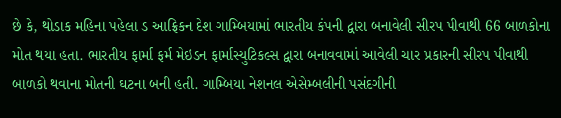છે કે, થોડાક મહિના પહેલા ડ આફ્રિકન દેશ ગામ્બિયામાં ભારતીય કંપની દ્વારા બનાવેલી સીરપ પીવાથી 66 બાળકોના મોત થયા હતા. ભારતીય ફાર્મા ફર્મ મેઇડન ફાર્માસ્યુટિકલ્સ દ્વારા બનાવવામાં આવેલી ચાર પ્રકારની સીરપ પીવાથી બાળકો થવાના મોતની ઘટના બની હતી. ગામ્બિયા નેશનલ એસેમ્બલીની પસંદગીની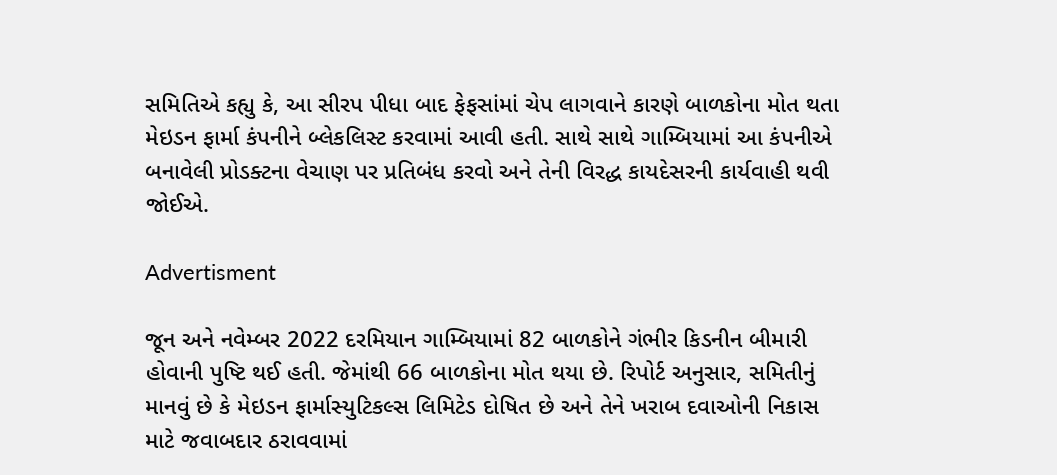સમિતિએ કહ્યુ કે, આ સીરપ પીધા બાદ ફેફસાંમાં ચેપ લાગવાને કારણે બાળકોના મોત થતા મેઇડન ફાર્મા કંપનીને બ્લેકલિસ્ટ કરવામાં આવી હતી. સાથે સાથે ગામ્બિયામાં આ કંપનીએ બનાવેલી પ્રોડક્ટના વેચાણ પર પ્રતિબંધ કરવો અને તેની વિરદ્ધ કાયદેસરની કાર્યવાહી થવી જોઈએ.

Advertisment

જૂન અને નવેમ્બર 2022 દરમિયાન ગામ્બિયામાં 82 બાળકોને ગંભીર કિડનીન બીમારી હોવાની પુષ્ટિ થઈ હતી. જેમાંથી 66 બાળકોના મોત થયા છે. રિપોર્ટ અનુસાર, સમિતીનું માનવું છે કે મેઇડન ફાર્માસ્યુટિકલ્સ લિમિટેડ દોષિત છે અને તેને ખરાબ દવાઓની નિકાસ માટે જવાબદાર ઠરાવવામાં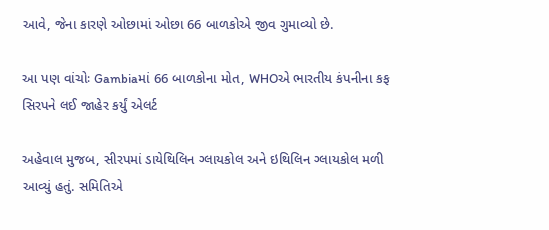આવે, જેના કારણે ઓછામાં ઓછા 66 બાળકોએ જીવ ગુમાવ્યો છે.

આ પણ વાંચોઃ Gambiaમાં 66 બાળકોના મોત, WHOએ ભારતીય કંપનીના કફ સિરપને લઈ જાહેર કર્યું એલર્ટ

અહેવાલ મુજબ, સીરપમાં ડાયેથિલિન ગ્લાયકોલ અને ઇથિલિન ગ્લાયકોલ મળી આવ્યું હતું. સમિતિએ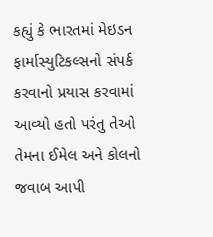કહ્યું કે ભારતમાં મેઇડન ફાર્માસ્યુટિકલ્સનો સંપર્ક કરવાનો પ્રયાસ કરવામાં આવ્યો હતો પરંતુ તેઓ તેમના ઈમેલ અને કોલનો જવાબ આપી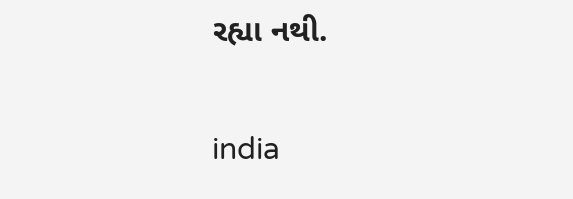રહ્યા નથી.

india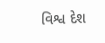વિશ્વ દેશ